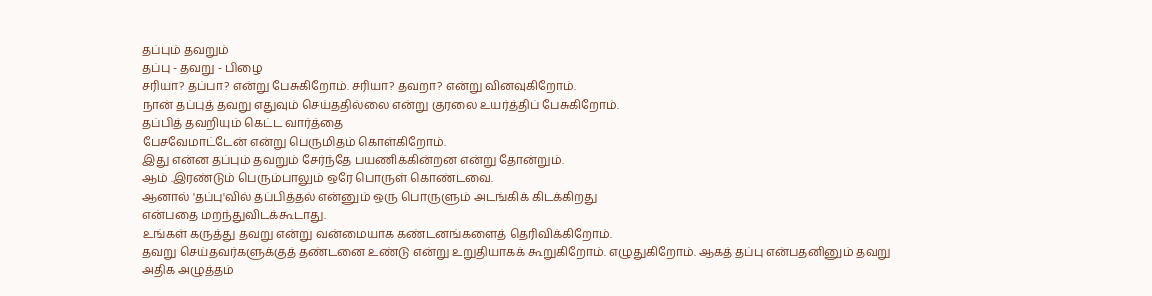தப்பும் தவறும்
தப்பு - தவறு - பிழை
சரியா? தப்பா? என்று பேசுகிறோம். சரியா? தவறா? என்று வினவுகிறோம்.
நான் தப்புத் தவறு எதுவும் செய்ததில்லை என்று குரலை உயர்த்திப் பேசுகிறோம்.
தப்பித் தவறியும் கெட்ட வார்த்தை
பேசவேமாட்டேன் என்று பெருமிதம் கொள்கிறோம்.
இது என்ன தப்பும் தவறும் சேர்ந்தே பயணிக்கின்றன என்று தோன்றும்.
ஆம் .இரண்டும் பெரும்பாலும் ஒரே பொருள் கொண்டவை.
ஆனால் 'தப்பு'வில் தப்பித்தல் என்னும் ஒரு பொருளும் அடங்கிக் கிடக்கிறது
என்பதை மறந்துவிடக்கூடாது.
உங்கள் கருத்து தவறு என்று வன்மையாக கண்டனங்களைத் தெரிவிக்கிறோம்.
தவறு செய்தவர்களுக்குத் தண்டனை உண்டு என்று உறுதியாகக் கூறுகிறோம். எழுதுகிறோம். ஆகத் தப்பு என்பதனினும் தவறு அதிக அழுத்தம்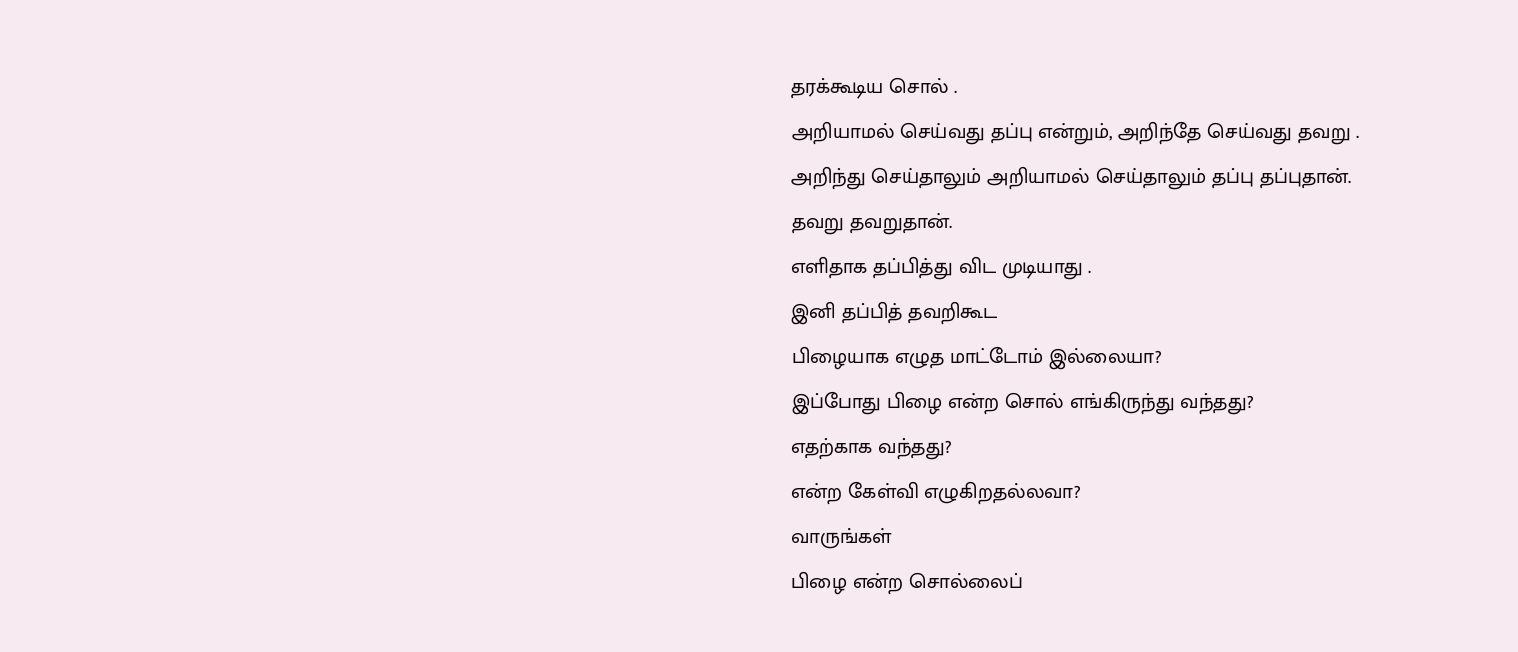தரக்கூடிய சொல் .
அறியாமல் செய்வது தப்பு என்றும், அறிந்தே செய்வது தவறு .
அறிந்து செய்தாலும் அறியாமல் செய்தாலும் தப்பு தப்புதான்.
தவறு தவறுதான்.
எளிதாக தப்பித்து விட முடியாது .
இனி தப்பித் தவறிகூட
பிழையாக எழுத மாட்டோம் இல்லையா?
இப்போது பிழை என்ற சொல் எங்கிருந்து வந்தது?
எதற்காக வந்தது?
என்ற கேள்வி எழுகிறதல்லவா?
வாருங்கள்
பிழை என்ற சொல்லைப்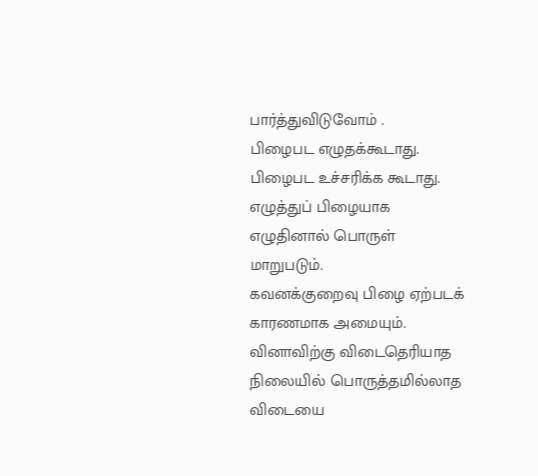பார்த்துவிடுவோம் .
பிழைபட எழுதக்கூடாது.
பிழைபட உச்சரிக்க கூடாது.
எழுத்துப் பிழையாக எழுதினால் பொருள் மாறுபடும்.
கவனக்குறைவு பிழை ஏற்படக் காரணமாக அமையும்.
வினாவிற்கு விடைதெரியாத நிலையில் பொருத்தமில்லாத விடையை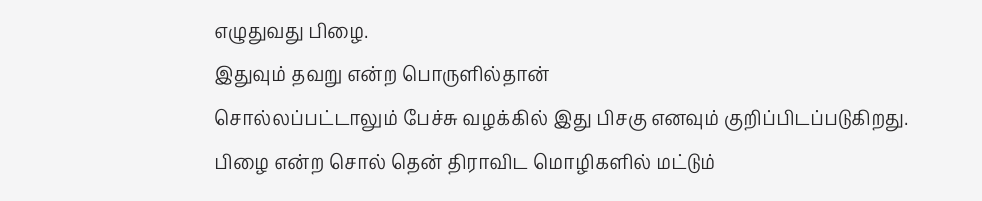எழுதுவது பிழை.
இதுவும் தவறு என்ற பொருளில்தான்
சொல்லப்பட்டாலும் பேச்சு வழக்கில் இது பிசகு எனவும் குறிப்பிடப்படுகிறது.
பிழை என்ற சொல் தென் திராவிட மொழிகளில் மட்டும்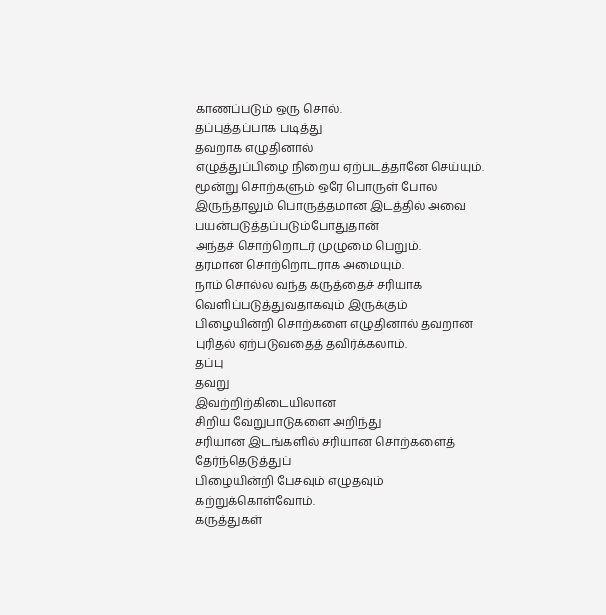காணப்படும் ஒரு சொல்.
தப்புத்தப்பாக படித்து
தவறாக எழுதினால்
எழுத்துப்பிழை நிறைய ஏற்படத்தானே செய்யும்.
மூன்று சொற்களும் ஒரே பொருள் போல இருந்தாலும் பொருத்தமான இடத்தில் அவை பயன்படுத்தப்படும்போதுதான்
அந்தச் சொற்றொடர் முழுமை பெறும்.
தரமான சொற்றொடராக அமையும்.
நாம் சொல்ல வந்த கருத்தைச் சரியாக வெளிப்படுத்துவதாகவும் இருக்கும்
பிழையின்றி சொற்களை எழுதினால் தவறான புரிதல் ஏற்படுவதைத் தவிர்க்கலாம்.
தப்பு
தவறு
இவற்றிற்கிடையிலான
சிறிய வேறுபாடுகளை அறிந்து
சரியான இடங்களில் சரியான சொற்களைத் தேர்ந்தெடுத்துப்
பிழையின்றி பேசவும் எழுதவும்
கற்றுக்கொள்வோம்.
கருத்துகள்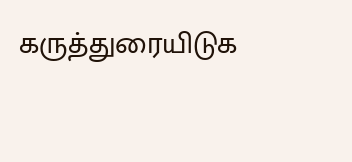கருத்துரையிடுக